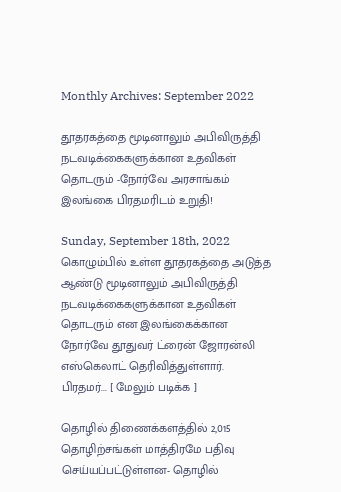Monthly Archives: September 2022

தூதரகத்தை மூடினாலும் அபிவிருத்தி நடவடிக்கைகளுக்கான உதவிகள் தொடரும் -நோர்வே அரசாங்கம் இலங்கை பிரதமரிடம் உறுதி!

Sunday, September 18th, 2022
கொழும்பில் உள்ள தூதரகத்தை அடுத்த ஆண்டு மூடினாலும் அபிவிருத்தி நடவடிக்கைகளுக்கான உதவிகள் தொடரும் என இலங்கைக்கான நோர்வே தூதுவர் ட்ரைன் ஜோரன்லி எஸ்கெலாட் தெரிவித்துள்ளார். பிரதமர்... [ மேலும் படிக்க ]

தொழில் திணைக்களத்தில் 2,015 தொழிற்சங்கள் மாத்திரமே பதிவு செய்யப்பட்டுள்ளன- தொழில்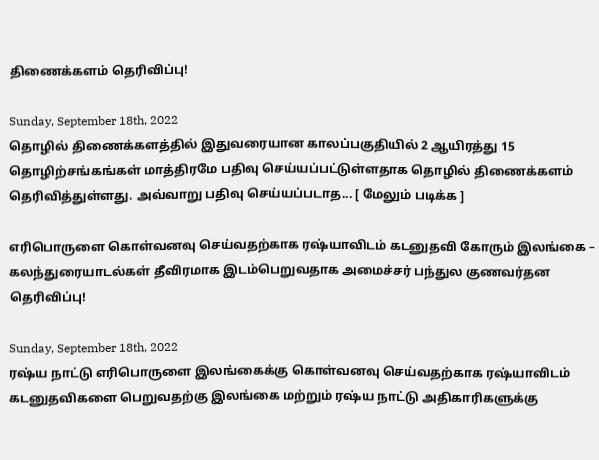திணைக்களம் தெரிவிப்பு!

Sunday, September 18th, 2022
தொழில் திணைக்களத்தில் இதுவரையான காலப்பகுதியில் 2 ஆயிரத்து 15 தொழிற்சங்கங்கள் மாத்திரமே பதிவு செய்யப்பட்டுள்ளதாக தொழில் திணைக்களம் தெரிவித்துள்ளது. அவ்வாறு பதிவு செய்யப்படாத... [ மேலும் படிக்க ]

எரிபொருளை கொள்வனவு செய்வதற்காக ரஷ்யாவிடம் கடனுதவி கோரும் இலங்கை – கலந்துரையாடல்கள் தீவிரமாக இடம்பெறுவதாக அமைச்சர் பந்துல குணவர்தன தெரிவிப்பு!

Sunday, September 18th, 2022
ரஷ்ய நாட்டு எரிபொருளை இலங்கைக்கு கொள்வனவு செய்வதற்காக ரஷ்யாவிடம் கடனுதவிகளை பெறுவதற்கு இலங்கை மற்றும் ரஷ்ய நாட்டு அதிகாரிகளுக்கு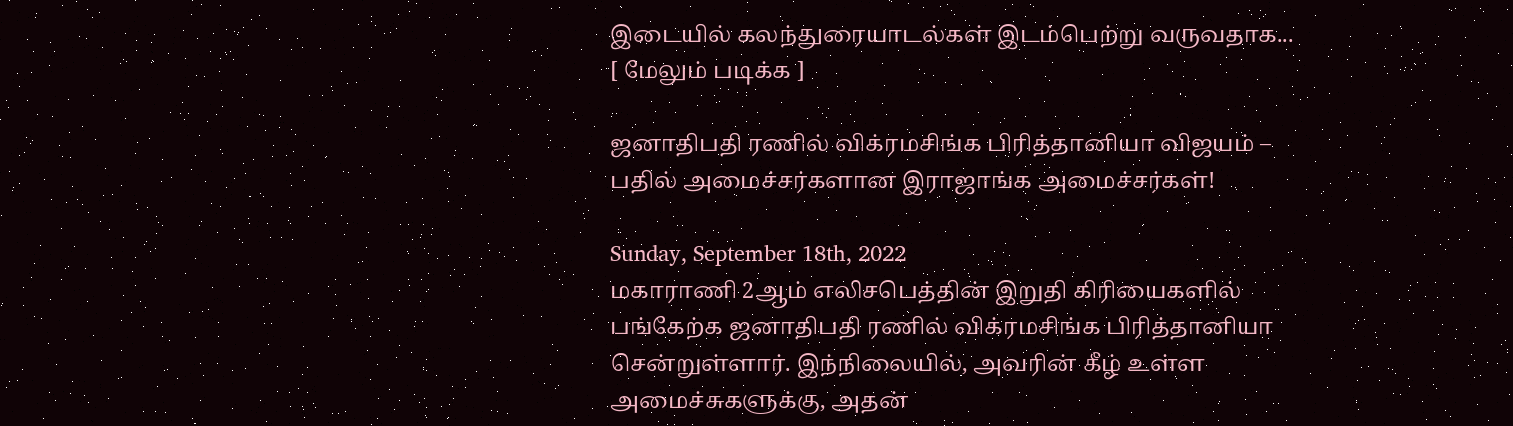இடையில் கலந்துரையாடல்கள் இடம்பெற்று வருவதாக... [ மேலும் படிக்க ]

ஜனாதிபதி ரணில் விக்ரமசிங்க பிரித்தானியா விஜயம் – பதில் அமைச்சர்களான இராஜாங்க அமைச்சர்கள்!

Sunday, September 18th, 2022
மகாராணி 2ஆம் எலிசபெத்தின் இறுதி கிரியைகளில் பங்கேற்க ஜனாதிபதி ரணில் விக்ரமசிங்க பிரித்தானியா சென்றுள்ளார். இந்நிலையில், அவரின் கீழ் உள்ள அமைச்சுகளுக்கு, அதன்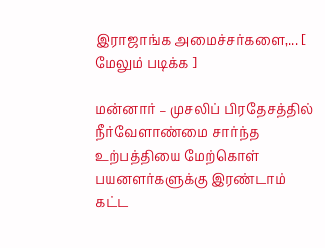இராஜாங்க அமைச்சர்களை,... [ மேலும் படிக்க ]

மன்னார் – முசலிப் பிரதேசத்தில் நீர்வேளாண்மை சார்ந்த உற்பத்தியை மேற்கொள் பயனளர்களுக்கு இரண்டாம் கட்ட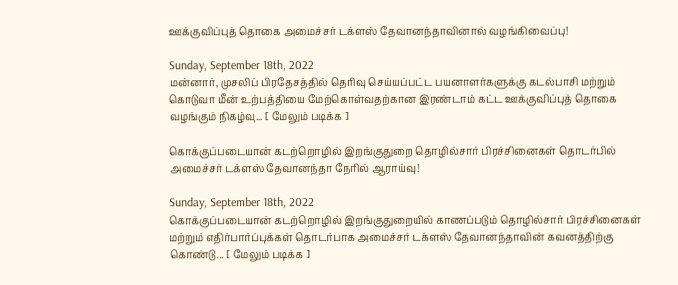ஊக்குவிப்புத் தொகை அமைச்சர் டக்ளஸ் தேவானந்தாவினால் வழங்கிவைப்பு!

Sunday, September 18th, 2022
மன்னார், முசலிப் பிரதேசத்தில் தெரிவு செய்யப்பட்ட பயனாளர்களுக்கு கடல்பாசி மற்றும் கொடுவா மீன் உற்பத்தியை மேற்கொள்வதற்கான இரண்டாம் கட்ட ஊக்குவிப்புத் தொகை வழங்கும் நிகழ்வு... [ மேலும் படிக்க ]

கொக்குப்படையான் கடற்றொழில் இறங்குதுறை தொழில்சார் பிரச்சினைகள் தொடர்பில் அமைச்சர் டக்ளஸ் தேவானந்தா நேரில் ஆராய்வு!

Sunday, September 18th, 2022
கொக்குப்படையான் கடற்றொழில் இறங்குதுறையில் காணப்படும் தொழில்சார் பிரச்சினைகள் மற்றும் எதிர்பார்ப்புக்கள் தொடர்பாக அமைச்சர் டக்ளஸ் தேவானந்தாவின் கவனத்திற்கு கொண்டு... [ மேலும் படிக்க ]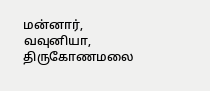மன்னார், வவுனியா, திருகோணமலை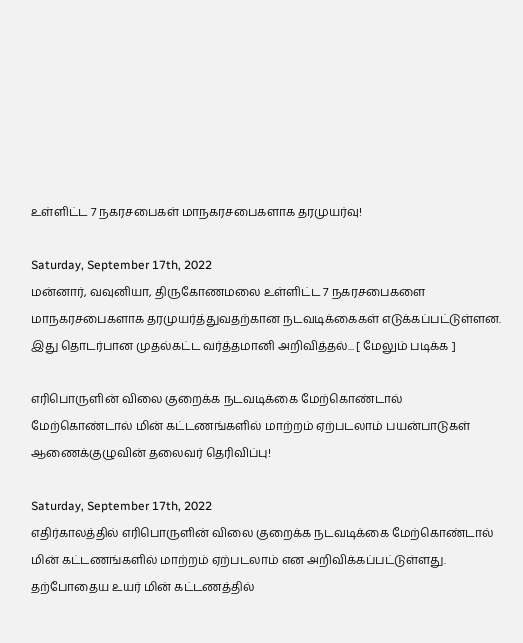உள்ளிட்ட 7 நகரசபைகள் மாநகரசபைகளாக தரமுயர்வு!

Saturday, September 17th, 2022
மன்னார், வவுனியா, திருகோணமலை உள்ளிட்ட 7 நகரசபைகளை மாநகரசபைகளாக தரமுயர்த்துவதற்கான நடவடிக்கைகள் எடுக்கப்பட்டுள்ளன. இது தொடர்பான முதல்கட்ட வர்த்தமானி அறிவித்தல்... [ மேலும் படிக்க ]

எரிபொருளின் விலை குறைக்க நடவடிக்கை மேற்கொண்டால் மேற்கொண்டால் மின் கட்டணங்களில் மாற்றம் ஏற்படலாம் பயன்பாடுகள் ஆணைக்குழுவின் தலைவர் தெரிவிப்பு!

Saturday, September 17th, 2022
எதிர்காலத்தில் எரிபொருளின் விலை குறைக்க நடவடிக்கை மேற்கொண்டால் மின் கட்டணங்களில் மாற்றம் ஏற்படலாம் என அறிவிக்கப்பட்டுள்ளது. தற்போதைய உயர் மின் கட்டணத்தில்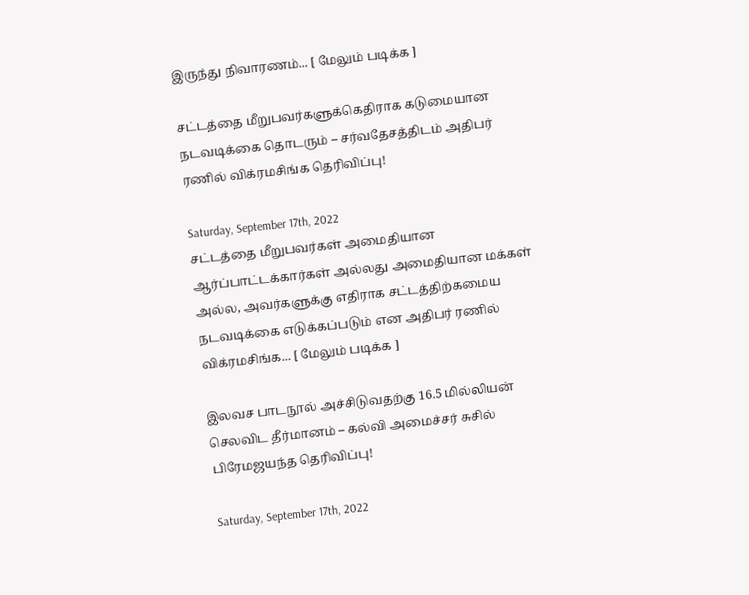இருந்து நிவாரணம்... [ மேலும் படிக்க ]

சட்டத்தை மீறுபவர்களுக்கெதிராக கடுமையான நடவடிக்கை தொடரும் – சர்வதேசத்திடம் அதிபர் ரணில் விக்ரமசிங்க தெரிவிப்பு!

Saturday, September 17th, 2022
சட்டத்தை மீறுபவர்கள் அமைதியான ஆர்ப்பாட்டக்கார்கள் அல்லது அமைதியான மக்கள் அல்ல, அவர்களுக்கு எதிராக சட்டத்திற்கமைய நடவடிக்கை எடுக்கப்படும் என அதிபர் ரணில் விக்ரமசிங்க... [ மேலும் படிக்க ]

இலவச பாடநூல் அச்சிடுவதற்கு 16.5 மில்லியன் செலவிட தீர்மானம் – கல்வி அமைச்சர் சுசில் பிரேமஜயந்த தெரிவிப்பு!

Saturday, September 17th, 2022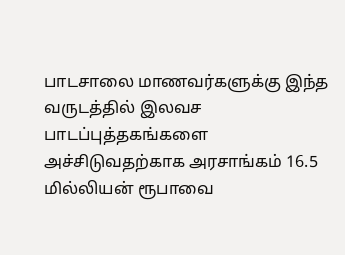பாடசாலை மாணவர்களுக்கு இந்த வருடத்தில் இலவச பாடப்புத்தகங்களை அச்சிடுவதற்காக அரசாங்கம் 16.5 மில்லியன் ரூபாவை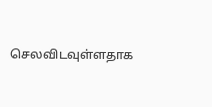செலவிடவுள்ளதாக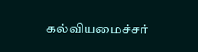கல்வியமைச்சர்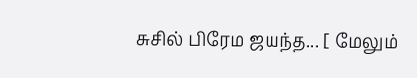சுசில் பிரேம ஜயந்த... [ மேலும்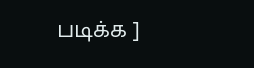படிக்க ]